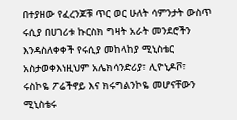በተያዘው የፈረንጆቹ ጥር ወር ሁለት ሳምንታት ውስጥ ሩሲያ በሀገሪቱ ኩርስክ ግዛት አራት መንደሮችን እንዳስለቀቀች የሩሲያ መከላከያ ሚኒስቴር አስታወቀእነዚህም አሌክሳንድሪያ፣ ሊዮኒዶቮ፣ ሩስኮዬ ፖሬችኖይ እና ክሩግልንኮዬ መሆናቸውን ሚኒስቴሩ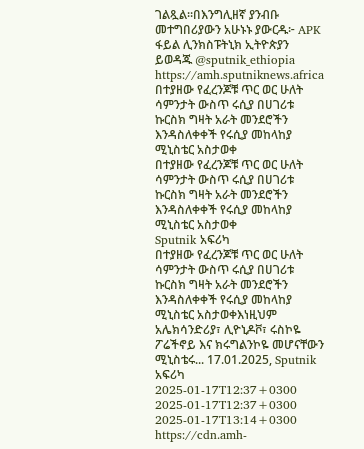ገልጿል።በእንግሊዘኛ ያንብቡ መተግበሪያውን አሁኑኑ ያውርዱ፦ APK ፋይል ሊንክስፑትኒክ ኢትዮጵያን ይወዳጁ @sputnik_ethiopia
https://amh.sputniknews.africa
በተያዘው የፈረንጆቹ ጥር ወር ሁለት ሳምንታት ውስጥ ሩሲያ በሀገሪቱ ኩርስክ ግዛት አራት መንደሮችን እንዳስለቀቀች የሩሲያ መከላከያ ሚኒስቴር አስታወቀ
በተያዘው የፈረንጆቹ ጥር ወር ሁለት ሳምንታት ውስጥ ሩሲያ በሀገሪቱ ኩርስክ ግዛት አራት መንደሮችን እንዳስለቀቀች የሩሲያ መከላከያ ሚኒስቴር አስታወቀ
Sputnik አፍሪካ
በተያዘው የፈረንጆቹ ጥር ወር ሁለት ሳምንታት ውስጥ ሩሲያ በሀገሪቱ ኩርስክ ግዛት አራት መንደሮችን እንዳስለቀቀች የሩሲያ መከላከያ ሚኒስቴር አስታወቀእነዚህም አሌክሳንድሪያ፣ ሊዮኒዶቮ፣ ሩስኮዬ ፖሬችኖይ እና ክሩግልንኮዬ መሆናቸውን ሚኒስቴሩ... 17.01.2025, Sputnik አፍሪካ
2025-01-17T12:37+0300
2025-01-17T12:37+0300
2025-01-17T13:14+0300
https://cdn.amh-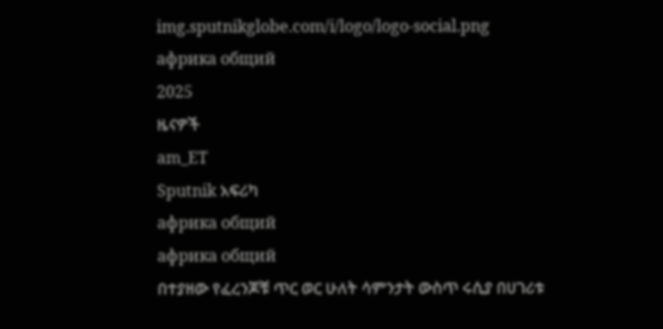img.sputnikglobe.com/i/logo/logo-social.png
африка общий
2025
ዜናዎች
am_ET
Sputnik አፍሪካ
африка общий
африка общий
በተያዘው የፈረንጆቹ ጥር ወር ሁለት ሳምንታት ውስጥ ሩሲያ በሀገሪቱ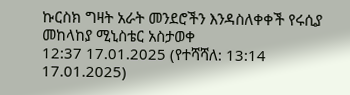ኩርስክ ግዛት አራት መንደሮችን እንዳስለቀቀች የሩሲያ መከላከያ ሚኒስቴር አስታወቀ
12:37 17.01.2025 (የተሻሻለ: 13:14 17.01.2025)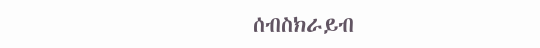ሰብስክራይብ